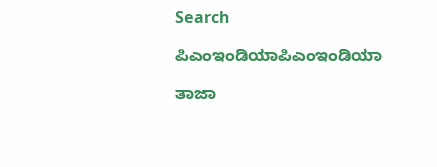Search

ಪಿಎಂಇಂಡಿಯಾಪಿಎಂಇಂಡಿಯಾ

ತಾಜಾ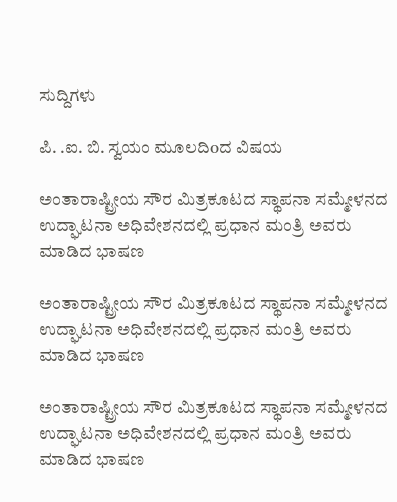ಸುದ್ದಿಗಳು

ಪಿ. .ಐ. ಬಿ. ಸ್ವಯಂ ಮೂಲದಿoದ ವಿಷಯ

ಅಂತಾರಾಷ್ಟ್ರೀಯ ಸೌರ ಮಿತ್ರಕೂಟದ ಸ್ಥಾಪನಾ ಸಮ್ಮೇಳನದ ಉದ್ಘಾಟನಾ ಅಧಿವೇಶನದಲ್ಲಿ ಪ್ರಧಾನ ಮಂತ್ರಿ ಅವರು ಮಾಡಿದ ಭಾಷಣ

ಅಂತಾರಾಷ್ಟ್ರೀಯ ಸೌರ ಮಿತ್ರಕೂಟದ ಸ್ಥಾಪನಾ ಸಮ್ಮೇಳನದ ಉದ್ಘಾಟನಾ ಅಧಿವೇಶನದಲ್ಲಿ ಪ್ರಧಾನ ಮಂತ್ರಿ ಅವರು ಮಾಡಿದ ಭಾಷಣ

ಅಂತಾರಾಷ್ಟ್ರೀಯ ಸೌರ ಮಿತ್ರಕೂಟದ ಸ್ಥಾಪನಾ ಸಮ್ಮೇಳನದ ಉದ್ಘಾಟನಾ ಅಧಿವೇಶನದಲ್ಲಿ ಪ್ರಧಾನ ಮಂತ್ರಿ ಅವರು ಮಾಡಿದ ಭಾಷಣ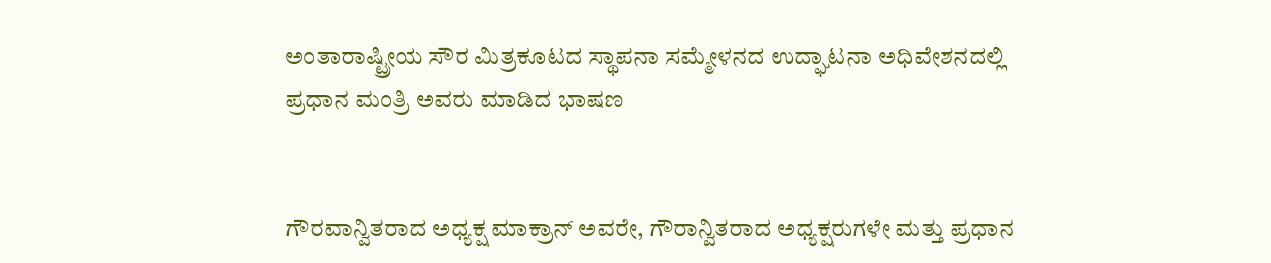ಅಂತಾರಾಷ್ಟ್ರೀಯ ಸೌರ ಮಿತ್ರಕೂಟದ ಸ್ಥಾಪನಾ ಸಮ್ಮೇಳನದ ಉದ್ಘಾಟನಾ ಅಧಿವೇಶನದಲ್ಲಿ ಪ್ರಧಾನ ಮಂತ್ರಿ ಅವರು ಮಾಡಿದ ಭಾಷಣ


ಗೌರವಾನ್ವಿತರಾದ ಅಧ್ಯಕ್ಷ ಮಾಕ್ರಾನ್ ಅವರೇ, ಗೌರಾನ್ವಿತರಾದ ಅಧ್ಯಕ್ಷರುಗಳೇ ಮತ್ತು ಪ್ರಧಾನ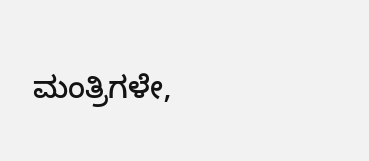ಮಂತ್ರಿಗಳೇ,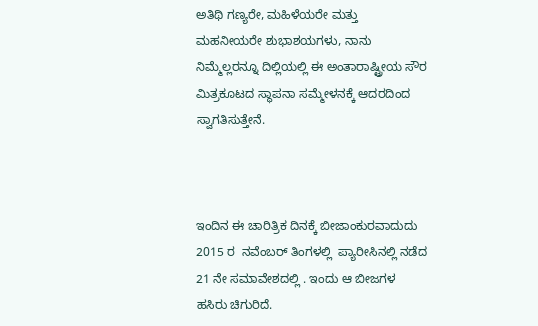ಅತಿಥಿ ಗಣ್ಯರೇ, ಮಹಿಳೆಯರೇ ಮತ್ತು ಮಹನೀಯರೇ ಶುಭಾಶಯಗಳು, ನಾನು ನಿಮ್ಮೆಲ್ಲರನ್ನೂ ದಿಲ್ಲಿಯಲ್ಲಿ ಈ ಅಂತಾರಾಷ್ಟ್ರೀಯ ಸೌರ ಮಿತ್ರಕೂಟದ ಸ್ಥಾಪನಾ ಸಮ್ಮೇಳನಕ್ಕೆ ಆದರದಿಂದ ಸ್ವಾಗತಿಸುತ್ತೇನೆ.



ಇಂದಿನ ಈ ಚಾರಿತ್ರಿಕ ದಿನಕ್ಕೆ ಬೀಜಾಂಕುರವಾದುದು 2015 ರ  ನವೆಂಬರ್ ತಿಂಗಳಲ್ಲಿ  ಪ್ಯಾರೀಸಿನಲ್ಲಿ ನಡೆದ 21 ನೇ ಸಮಾವೇಶದಲ್ಲಿ . ಇಂದು ಆ ಬೀಜಗಳ ಹಸಿರು ಚಿಗುರಿದೆ.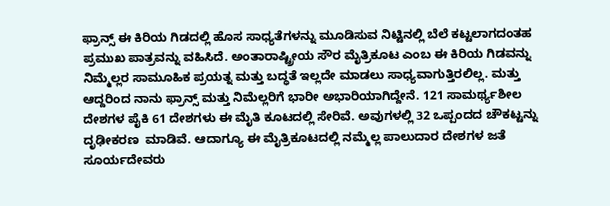ಫ್ರಾನ್ಸ್ ಈ ಕಿರಿಯ ಗಿಡದಲ್ಲಿ ಹೊಸ ಸಾಧ್ಯತೆಗಳನ್ನು ಮೂಡಿಸುವ ನಿಟ್ಟಿನಲ್ಲಿ ಬೆಲೆ ಕಟ್ಟಲಾಗದಂತಹ ಪ್ರಮುಖ ಪಾತ್ರವನ್ನು ವಹಿಸಿದೆ. ಅಂತಾರಾಷ್ಟ್ರೀಯ ಸೌರ ಮೈತ್ರಿಕೂಟ ಎಂಬ ಈ ಕಿರಿಯ ಗಿಡವನ್ನು ನಿಮ್ಮೆಲ್ಲರ ಸಾಮೂಹಿಕ ಪ್ರಯತ್ನ ಮತ್ತು ಬದ್ಧತೆ ಇಲ್ಲದೇ ಮಾಡಲು ಸಾಧ್ಯವಾಗುತ್ತಿರಲಿಲ್ಲ. ಮತ್ತು ಆದ್ದರಿಂದ ನಾನು ಫ್ರಾನ್ಸ್ ಮತ್ತು ನಿಮೆಲ್ಲರಿಗೆ ಭಾರೀ ಅಭಾರಿಯಾಗಿದ್ದೇನೆ. 121 ಸಾಮರ್ಥ್ಯಶೀಲ ದೇಶಗಳ ಪೈಕಿ 61 ದೇಶಗಳು ಈ ಮೈತಿ ಕೂಟದಲ್ಲಿ ಸೇರಿವೆ. ಅವುಗಳಲ್ಲಿ 32 ಒಪ್ಪಂದದ ಚೌಕಟ್ಟನ್ನು ದೃಢೀಕರಣ  ಮಾಡಿವೆ. ಆದಾಗ್ಯೂ ಈ ಮೈತ್ರಿಕೂಟದಲ್ಲಿ ನಮ್ಮೆಲ್ಲ ಪಾಲುದಾರ ದೇಶಗಳ ಜತೆ ಸೂರ್ಯದೇವರು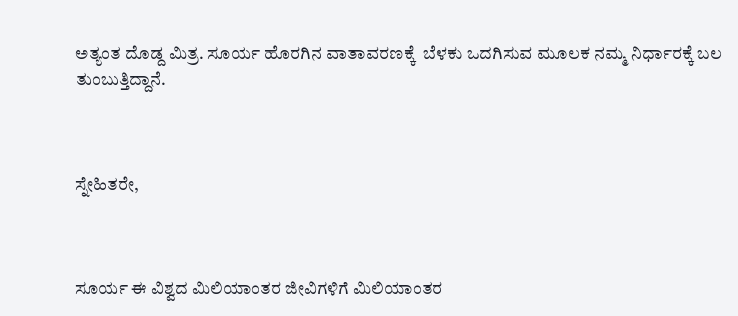ಅತ್ಯಂತ ದೊಡ್ದ ಮಿತ್ರ. ಸೂರ್ಯ ಹೊರಗಿನ ವಾತಾವರಣಕ್ಕೆ  ಬೆಳಕು ಒದಗಿಸುವ ಮೂಲಕ ನಮ್ಮ ನಿರ್ಧಾರಕ್ಕೆ ಬಲ ತುಂಬುತ್ತಿದ್ದಾನೆ.



ಸ್ನೇಹಿತರೇ,



ಸೂರ್ಯ ಈ ವಿಶ್ವದ ಮಿಲಿಯಾಂತರ ಜೀವಿಗಳಿಗೆ ಮಿಲಿಯಾಂತರ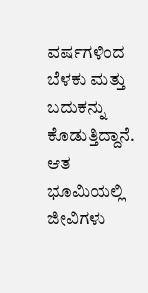ವರ್ಷಗಳಿಂದ ಬೆಳಕು ಮತ್ತು ಬದುಕನ್ನು ಕೊಡುತ್ತಿದ್ದಾನೆ. ಆತ ಭೂಮಿಯಲ್ಲಿ ಜೀವಿಗಳು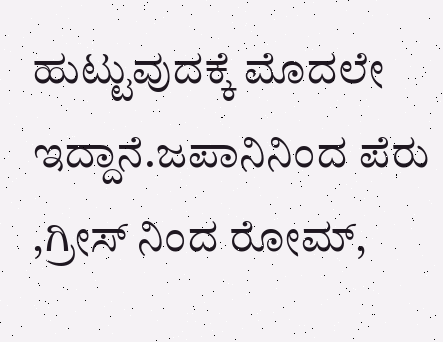ಹುಟ್ಟುವುದಕ್ಕೆ ಮೊದಲೇ ಇದ್ದಾನೆ.ಜಪಾನಿನಿಂದ ಪೆರು ,ಗ್ರೀಸ್ ನಿಂದ ರೋಮ್,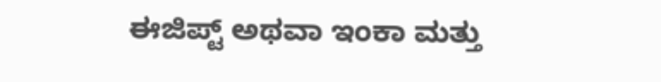ಈಜಿಪ್ಟ್ ಅಥವಾ ಇಂಕಾ ಮತ್ತು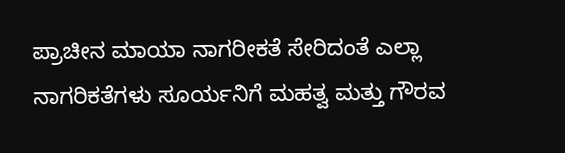ಪ್ರಾಚೀನ ಮಾಯಾ ನಾಗರೀಕತೆ ಸೇರಿದಂತೆ ಎಲ್ಲಾ ನಾಗರಿಕತೆಗಳು ಸೂರ್ಯನಿಗೆ ಮಹತ್ವ ಮತ್ತು ಗೌರವ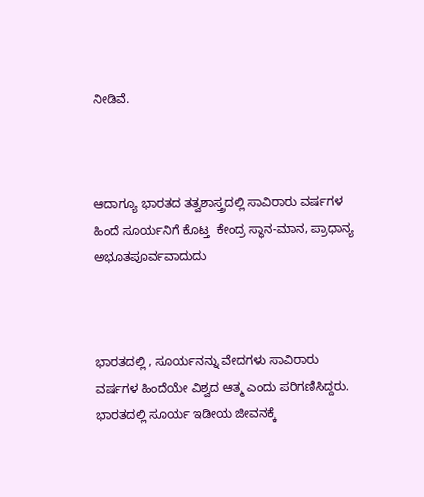ನೀಡಿವೆ.



ಆದಾಗ್ಯೂ ಭಾರತದ ತತ್ವಶಾಸ್ತ್ರದಲ್ಲಿ ಸಾವಿರಾರು ವರ್ಷಗಳ ಹಿಂದೆ ಸೂರ್ಯನಿಗೆ ಕೊಟ್ತ  ಕೇಂದ್ರ ಸ್ಥಾನ-ಮಾನ, ಪ್ರಾಧಾನ್ಯ ಅಭೂತಪೂರ್ವವಾದುದು



ಭಾರತದಲ್ಲಿ , ಸೂರ್ಯನನ್ನು ವೇದಗಳು ಸಾವಿರಾರು ವರ್ಷಗಳ ಹಿಂದೆಯೇ ವಿಶ್ವದ ಆತ್ಮ ಎಂದು ಪರಿಗಣಿಸಿದ್ದರು. ಭಾರತದಲ್ಲಿ ಸೂರ್ಯ ಇಡೀಯ ಜೀವನಕ್ಕೆ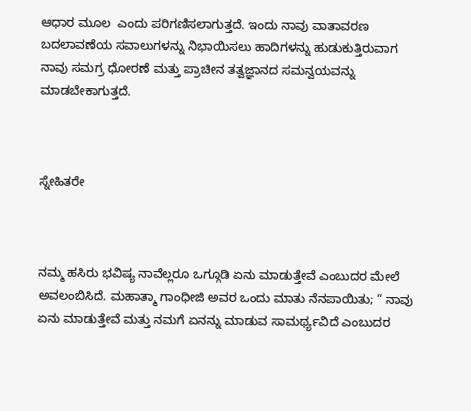ಆಧಾರ ಮೂಲ  ಎಂದು ಪರಿಗಣಿಸಲಾಗುತ್ತದೆ. ಇಂದು ನಾವು ವಾತಾವರಣ ಬದಲಾವಣೆಯ ಸವಾಲುಗಳನ್ನು ನಿಭಾಯಿಸಲು ಹಾದಿಗಳನ್ನು ಹುಡುಕುತ್ತಿರುವಾಗ  ನಾವು ಸಮಗ್ರ ಧೋರಣೆ ಮತ್ತು ಪ್ರಾಚೀನ ತತ್ವಜ್ಞಾನದ ಸಮನ್ವಯವನ್ನು ಮಾಡಬೇಕಾಗುತ್ತದೆ.



ಸ್ನೇಹಿತರೇ



ನಮ್ಮ ಹಸಿರು ಭವಿಷ್ಯ ನಾವೆಲ್ಲರೂ ಒಗ್ಗೂಡಿ ಏನು ಮಾಡುತ್ತೇವೆ ಎಂಬುದರ ಮೇಲೆ ಅವಲಂಬಿಸಿದೆ. ಮಹಾತ್ಮಾ ಗಾಂಧೀಜಿ ಅವರ ಒಂದು ಮಾತು ನೆನಪಾಯಿತು; “ ನಾವು ಏನು ಮಾಡುತ್ತೇವೆ ಮತ್ತು ನಮಗೆ ಏನನ್ನು ಮಾಡುವ ಸಾಮರ್ಥ್ಯವಿದೆ ಎಂಬುದರ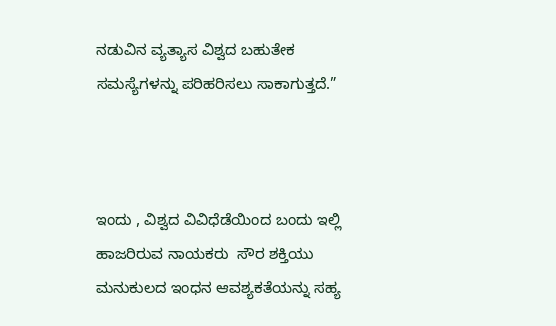ನಡುವಿನ ವ್ಯತ್ಯಾಸ ವಿಶ್ವದ ಬಹುತೇಕ ಸಮಸ್ಯೆಗಳನ್ನು ಪರಿಹರಿಸಲು ಸಾಕಾಗುತ್ತದೆ.”



ಇಂದು , ವಿಶ್ವದ ವಿವಿಧೆಡೆಯಿಂದ ಬಂದು ಇಲ್ಲಿ ಹಾಜರಿರುವ ನಾಯಕರು  ಸೌರ ಶಕ್ತಿಯು ಮನುಕುಲದ ಇಂಧನ ಆವಶ್ಯಕತೆಯನ್ನು ಸಹ್ಯ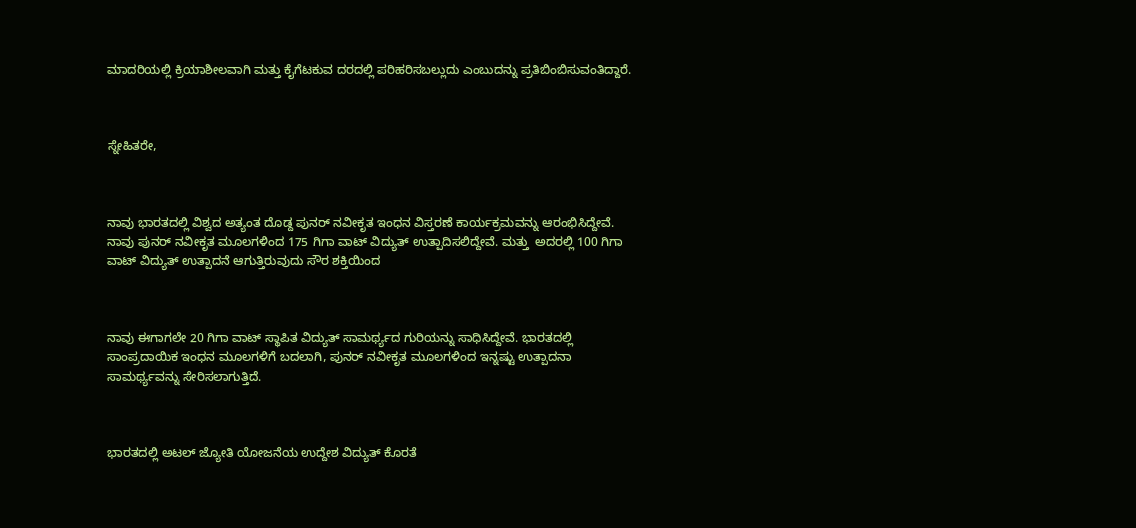ಮಾದರಿಯಲ್ಲಿ ಕ್ರಿಯಾಶೀಲವಾಗಿ ಮತ್ತು ಕೈಗೆಟಕುವ ದರದಲ್ಲಿ ಪರಿಹರಿಸಬಲ್ಲುದು ಎಂಬುದನ್ನು ಪ್ರತಿಬಿಂಬಿಸುವಂತಿದ್ದಾರೆ.



ಸ್ನೇಹಿತರೇ,



ನಾವು ಭಾರತದಲ್ಲಿ ವಿಶ್ವದ ಅತ್ಯಂತ ದೊಡ್ದ ಪುನರ್ ನವೀಕೃತ ಇಂಧನ ವಿಸ್ತರಣೆ ಕಾರ್ಯಕ್ರಮವನ್ನು ಆರಂಭಿಸಿದ್ದೇವೆ. ನಾವು ಪುನರ್ ನವೀಕೃತ ಮೂಲಗಳಿಂದ 175 ಗಿಗಾ ವಾಟ್ ವಿದ್ಯುತ್ ಉತ್ಪಾದಿಸಲಿದ್ದೇವೆ. ಮತ್ತು  ಅದರಲ್ಲಿ 100 ಗಿಗಾ ವಾಟ್ ವಿದ್ಯುತ್ ಉತ್ಪಾದನೆ ಆಗುತ್ತಿರುವುದು ಸೌರ ಶಕ್ತಿಯಿಂದ



ನಾವು ಈಗಾಗಲೇ 20 ಗಿಗಾ ವಾಟ್ ಸ್ಥಾಪಿತ ವಿದ್ಯುತ್ ಸಾಮರ್ಥ್ಯದ ಗುರಿಯನ್ನು ಸಾಧಿಸಿದ್ದೇವೆ. ಭಾರತದಲ್ಲಿ ಸಾಂಪ್ರದಾಯಿಕ ಇಂಧನ ಮೂಲಗಳಿಗೆ ಬದಲಾಗಿ, ಪುನರ್ ನವೀಕೃತ ಮೂಲಗಳಿಂದ ಇನ್ನಷ್ಟು ಉತ್ಪಾದನಾ ಸಾಮರ್ಥ್ಯವನ್ನು ಸೇರಿಸಲಾಗುತ್ತಿದೆ.



ಭಾರತದಲ್ಲಿ ಅಟಲ್ ಜ್ಯೋತಿ ಯೋಜನೆಯ ಉದ್ದೇಶ ವಿದ್ಯುತ್ ಕೊರತೆ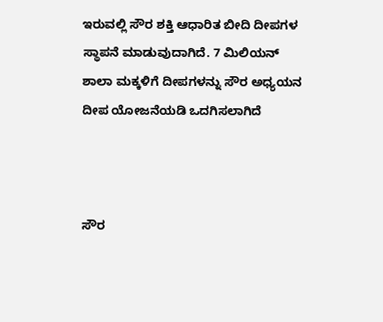ಇರುವಲ್ಲಿ ಸೌರ ಶಕ್ತಿ ಆಧಾರಿತ ಬೀದಿ ದೀಪಗಳ ಸ್ಥಾಪನೆ ಮಾಡುವುದಾಗಿದೆ. 7 ಮಿಲಿಯನ್ ಶಾಲಾ ಮಕ್ಕಳಿಗೆ ದೀಪಗಳನ್ನು ಸೌರ ಅಧ್ಯಯನ ದೀಪ ಯೋಜನೆಯಡಿ ಒದಗಿಸಲಾಗಿದೆ



ಸೌರ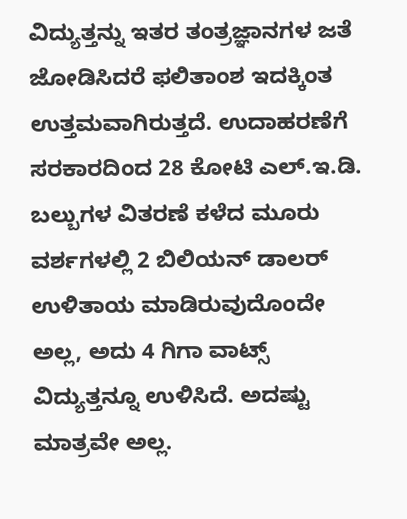ವಿದ್ಯುತ್ತನ್ನು ಇತರ ತಂತ್ರಜ್ಞಾನಗಳ ಜತೆ ಜೋಡಿಸಿದರೆ ಫಲಿತಾಂಶ ಇದಕ್ಕಿಂತ ಉತ್ತಮವಾಗಿರುತ್ತದೆ. ಉದಾಹರಣೆಗೆ ಸರಕಾರದಿಂದ 28 ಕೋಟಿ ಎಲ್.ಇ.ಡಿ. ಬಲ್ಬುಗಳ ವಿತರಣೆ ಕಳೆದ ಮೂರು ವರ್ಶಗಳಲ್ಲಿ 2 ಬಿಲಿಯನ್ ಡಾಲರ್ ಉಳಿತಾಯ ಮಾಡಿರುವುದೊಂದೇ ಅಲ್ಲ, ಅದು 4 ಗಿಗಾ ವಾಟ್ಸ್ ವಿದ್ಯುತ್ತನ್ನೂ ಉಳಿಸಿದೆ. ಅದಷ್ಟು ಮಾತ್ರವೇ ಅಲ್ಲ.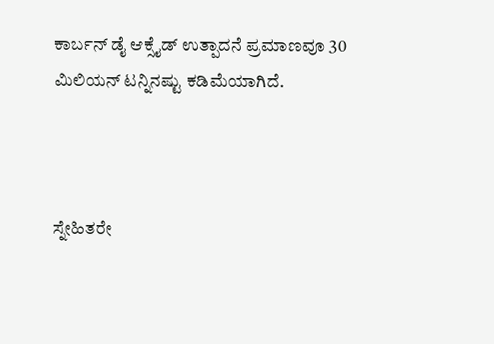ಕಾರ್ಬನ್ ಡೈ ಆಕ್ಸೈಡ್ ಉತ್ಪಾದನೆ ಪ್ರಮಾಣವೂ 30 ಮಿಲಿಯನ್ ಟನ್ನಿನಷ್ಟು ಕಡಿಮೆಯಾಗಿದೆ.



ಸ್ನೇಹಿತರೇ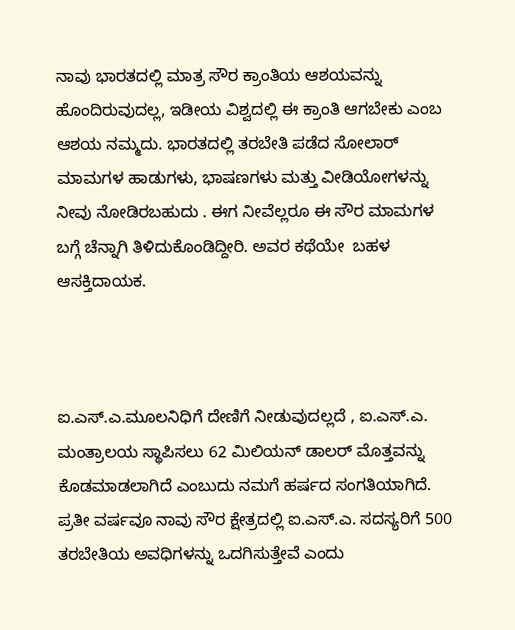ನಾವು ಭಾರತದಲ್ಲಿ ಮಾತ್ರ ಸೌರ ಕ್ರಾಂತಿಯ ಆಶಯವನ್ನು ಹೊಂದಿರುವುದಲ್ಲ, ಇಡೀಯ ವಿಶ್ವದಲ್ಲಿ ಈ ಕ್ರಾಂತಿ ಆಗಬೇಕು ಎಂಬ ಆಶಯ ನಮ್ಮದು. ಭಾರತದಲ್ಲಿ ತರಬೇತಿ ಪಡೆದ ಸೋಲಾರ್ ಮಾಮಗಳ ಹಾಡುಗಳು, ಭಾಷಣಗಳು ಮತ್ತು ವೀಡಿಯೋಗಳನ್ನು ನೀವು ನೋಡಿರಬಹುದು . ಈಗ ನೀವೆಲ್ಲರೂ ಈ ಸೌರ ಮಾಮಗಳ ಬಗ್ಗೆ ಚೆನ್ನಾಗಿ ತಿಳಿದುಕೊಂಡಿದ್ದೀರಿ. ಅವರ ಕಥೆಯೇ  ಬಹಳ ಆಸಕ್ತಿದಾಯಕ.



ಐ.ಎಸ್.ಎ.ಮೂಲನಿಧಿಗೆ ದೇಣಿಗೆ ನೀಡುವುದಲ್ಲದೆ , ಐ.ಎಸ್.ಎ. ಮಂತ್ರಾಲಯ ಸ್ಥಾಪಿಸಲು 62 ಮಿಲಿಯನ್ ಡಾಲರ್ ಮೊತ್ತವನ್ನು ಕೊಡಮಾಡಲಾಗಿದೆ ಎಂಬುದು ನಮಗೆ ಹರ್ಷದ ಸಂಗತಿಯಾಗಿದೆ. ಪ್ರತೀ ವರ್ಷವೂ ನಾವು ಸೌರ ಕ್ಷೇತ್ರದಲ್ಲಿ ಐ.ಎಸ್.ಎ. ಸದಸ್ಯರಿಗೆ 500 ತರಬೇತಿಯ ಅವಧಿಗಳನ್ನು ಒದಗಿಸುತ್ತೇವೆ ಎಂದು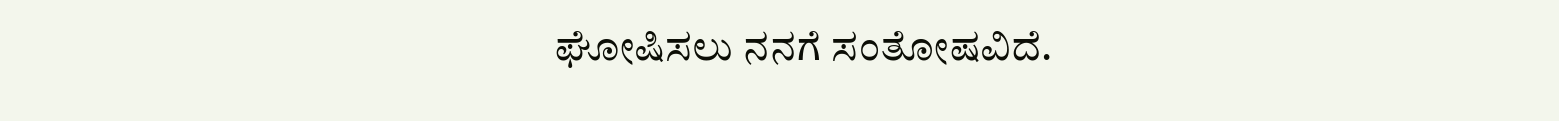ಘೋಷಿಸಲು ನನಗೆ ಸಂತೋಷವಿದೆ.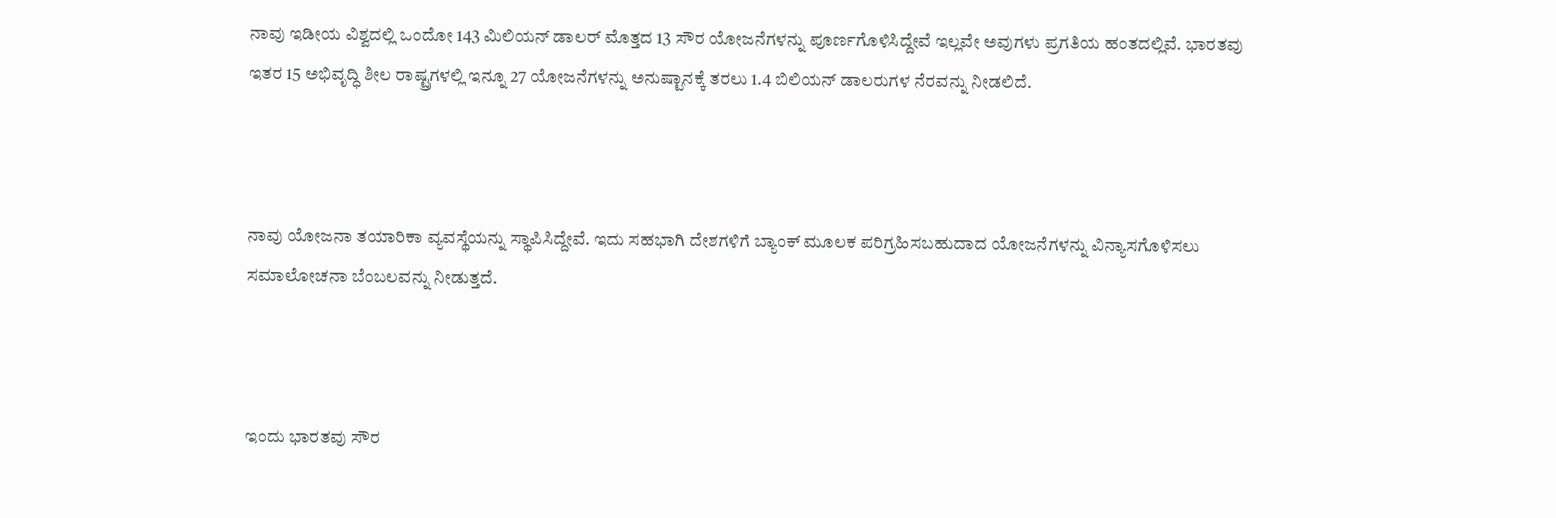ನಾವು ಇಡೀಯ ವಿಶ್ವದಲ್ಲಿ ಒಂದೋ 143 ಮಿಲಿಯನ್ ಡಾಲರ್ ಮೊತ್ತದ 13 ಸೌರ ಯೋಜನೆಗಳನ್ನು ಪೂರ್ಣಗೊಳಿಸಿದ್ದೇವೆ ಇಲ್ಲವೇ ಅವುಗಳು ಪ್ರಗತಿಯ ಹಂತದಲ್ಲಿವೆ. ಭಾರತವು ಇತರ 15 ಅಭಿವೃದ್ಧಿ ಶೀಲ ರಾಷ್ಟ್ರಗಳಲ್ಲಿ ಇನ್ನೂ 27 ಯೋಜನೆಗಳನ್ನು ಅನುಷ್ಟಾನಕ್ಕೆ ತರಲು 1.4 ಬಿಲಿಯನ್ ಡಾಲರುಗಳ ನೆರವನ್ನು ನೀಡಲಿದೆ.



ನಾವು ಯೋಜನಾ ತಯಾರಿಕಾ ವ್ಯವಸ್ಥೆಯನ್ನು ಸ್ಥಾಪಿಸಿದ್ದೇವೆ. ಇದು ಸಹಭಾಗಿ ದೇಶಗಳಿಗೆ ಬ್ಯಾಂಕ್ ಮೂಲಕ ಪರಿಗ್ರಹಿಸಬಹುದಾದ ಯೋಜನೆಗಳನ್ನು ವಿನ್ಯಾಸಗೊಳಿಸಲು ಸಮಾಲೋಚನಾ ಬೆಂಬಲವನ್ನು ನೀಡುತ್ತದೆ.



ಇಂದು ಭಾರತವು ಸೌರ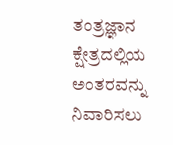ತಂತ್ರಜ್ಞಾನ ಕ್ಷೇತ್ರದಲ್ಲಿಯ ಅಂತರವನ್ನು  ನಿವಾರಿಸಲು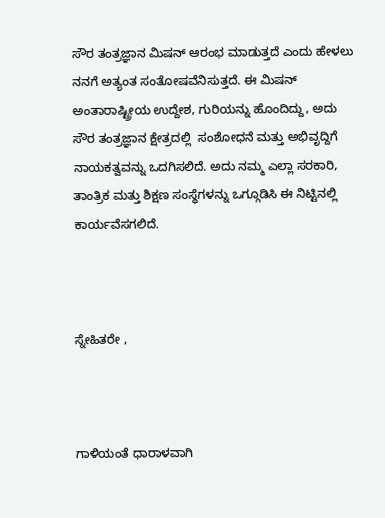ಸೌರ ತಂತ್ರಜ್ಞಾನ ಮಿಷನ್ ಆರಂಭ ಮಾಡುತ್ತದೆ ಎಂದು ಹೇಳಲು ನನಗೆ ಅತ್ಯಂತ ಸಂತೋಷವೆನಿಸುತ್ತದೆ. ಈ ಮಿಷನ್ ಅಂತಾರಾಷ್ಟ್ರೀಯ ಉದ್ದೇಶ, ಗುರಿಯನ್ನು ಹೊಂದಿದ್ದು, ಅದು ಸೌರ ತಂತ್ರಜ್ಞಾನ ಕ್ಷೇತ್ರದಲ್ಲಿ  ಸಂಶೋಧನೆ ಮತ್ತು ಅಭಿವೃದ್ದಿಗೆ ನಾಯಕತ್ವವನ್ನು ಒದಗಿಸಲಿದೆ. ಅದು ನಮ್ಮ ಎಲ್ಲಾ ಸರಕಾರಿ, ತಾಂತ್ರಿಕ ಮತ್ತು ಶಿಕ್ಷಣ ಸಂಸ್ಥೆಗಳನ್ನು ಒಗ್ಗೂಡಿಸಿ ಈ ನಿಟ್ಟಿನಲ್ಲಿ ಕಾರ್ಯವೆಸಗಲಿದೆ.



ಸ್ನೇಹಿತರೇ ,



ಗಾಳಿಯಂತೆ ಧಾರಾಳವಾಗಿ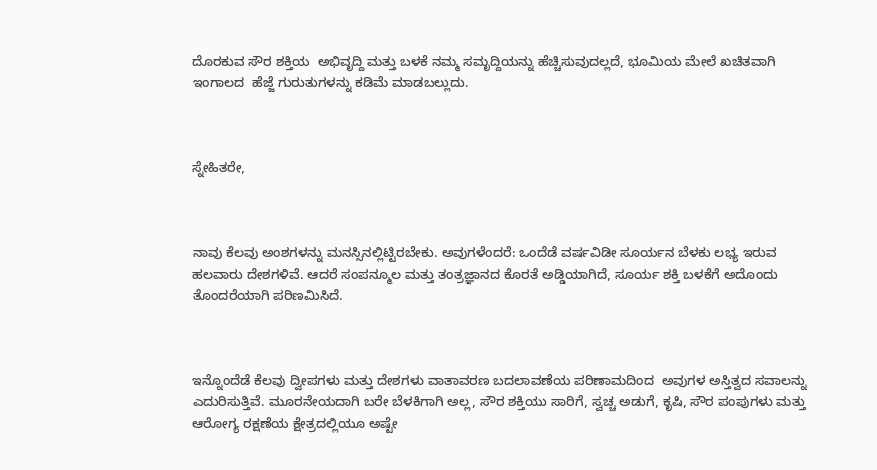ದೊರಕುವ ಸೌರ ಶಕ್ತಿಯ  ಅಭಿವೃದ್ದಿ ಮತ್ತು ಬಳಕೆ ನಮ್ಮ ಸಮೃದ್ದಿಯನ್ನು ಹೆಚ್ಚಿಸುವುದಲ್ಲದೆ, ಭೂಮಿಯ ಮೇಲೆ ಖಚಿತವಾಗಿ ಇಂಗಾಲದ  ಹೆಜ್ಜೆ ಗುರುತುಗಳನ್ನು ಕಡಿಮೆ ಮಾಡಬಲ್ಲುದು.



ಸ್ನೇಹಿತರೇ,



ನಾವು ಕೆಲವು ಅಂಶಗಳನ್ನು ಮನಸ್ಸಿನಲ್ಲಿಟ್ಟಿರಬೇಕು. ಅವುಗಳೆಂದರೆ: ಒಂದೆಡೆ ವರ್ಷವಿಡೀ ಸೂರ್ಯನ ಬೆಳಕು ಲಭ್ಯ ಇರುವ ಹಲವಾರು ದೇಶಗಳಿವೆ. ಆದರೆ ಸಂಪನ್ಮೂಲ ಮತ್ತು ತಂತ್ರಜ್ಞಾನದ ಕೊರತೆ ಅಡ್ಡಿಯಾಗಿದೆ, ಸೂರ್ಯ ಶಕ್ತಿ ಬಳಕೆಗೆ ಅದೊಂದು ತೊಂದರೆಯಾಗಿ ಪರಿಣಮಿಸಿದೆ.



ಇನ್ನೊಂದೆಡೆ ಕೆಲವು ದ್ವೀಪಗಳು ಮತ್ತು ದೇಶಗಳು ವಾತಾವರಣ ಬದಲಾವಣೆಯ ಪರಿಣಾಮದಿಂದ  ಅವುಗಳ ಅಸ್ತಿತ್ವದ ಸವಾಲನ್ನು ಎದುರಿಸುತ್ತಿವೆ. ಮೂರನೇಯದಾಗಿ ಬರೇ ಬೆಳಕಿಗಾಗಿ ಅಲ್ಲ, ಸೌರ ಶಕ್ತಿಯು ಸಾರಿಗೆ, ಸ್ವಚ್ಚ ಅಡುಗೆ, ಕೃಷಿ, ಸೌರ ಪಂಪುಗಳು ಮತ್ತು ಆರೋಗ್ಯ ರಕ್ಷಣೆಯ ಕ್ಷೇತ್ರದಲ್ಲಿಯೂ ಅಷ್ಟೇ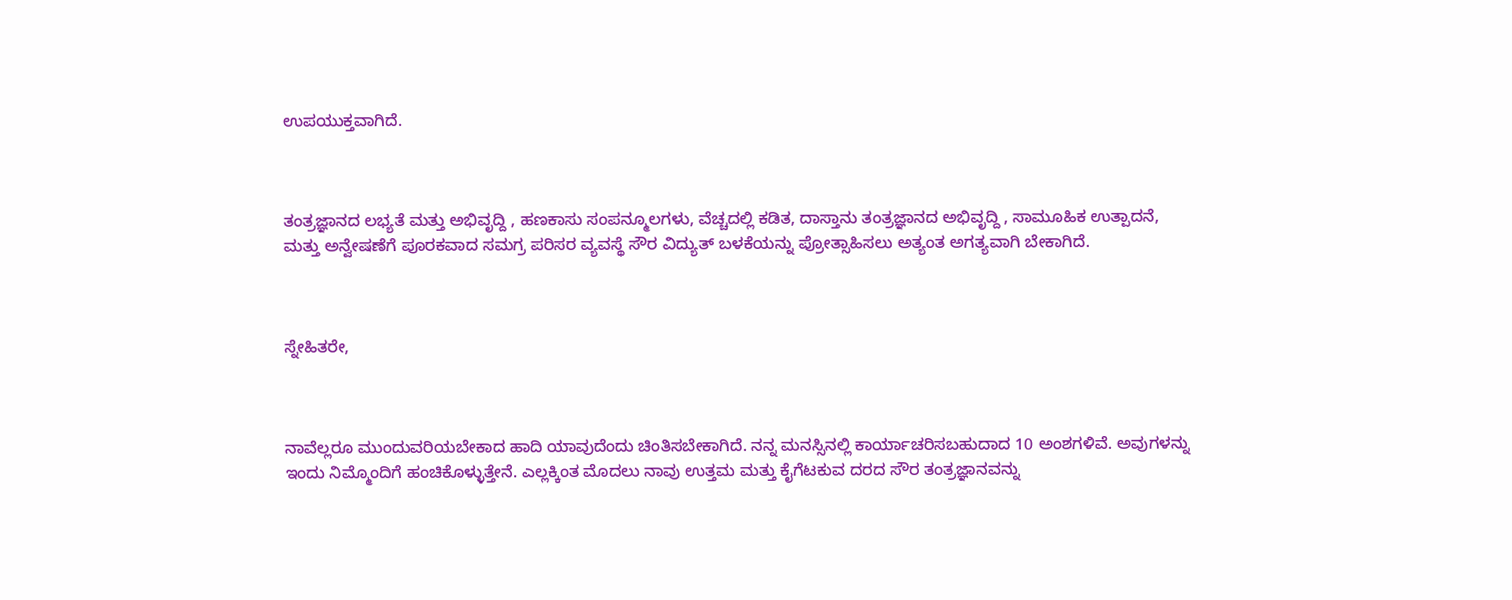ಉಪಯುಕ್ತವಾಗಿದೆ.



ತಂತ್ರಜ್ಞಾನದ ಲಭ್ಯತೆ ಮತ್ತು ಅಭಿವೃದ್ದಿ , ಹಣಕಾಸು ಸಂಪನ್ಮೂಲಗಳು, ವೆಚ್ಚದಲ್ಲಿ ಕಡಿತ, ದಾಸ್ತಾನು ತಂತ್ರಜ್ಞಾನದ ಅಭಿವೃದ್ದಿ , ಸಾಮೂಹಿಕ ಉತ್ಪಾದನೆ, ಮತ್ತು ಅನ್ವೇಷಣೆಗೆ ಪೂರಕವಾದ ಸಮಗ್ರ ಪರಿಸರ ವ್ಯವಸ್ಥೆ ಸೌರ ವಿದ್ಯುತ್ ಬಳಕೆಯನ್ನು ಪ್ರೋತ್ಸಾಹಿಸಲು ಅತ್ಯಂತ ಅಗತ್ಯವಾಗಿ ಬೇಕಾಗಿದೆ.



ಸ್ನೇಹಿತರೇ,



ನಾವೆಲ್ಲರೂ ಮುಂದುವರಿಯಬೇಕಾದ ಹಾದಿ ಯಾವುದೆಂದು ಚಿಂತಿಸಬೇಕಾಗಿದೆ. ನನ್ನ ಮನಸ್ಸಿನಲ್ಲಿ ಕಾರ್ಯಾಚರಿಸಬಹುದಾದ 10 ಅಂಶಗಳಿವೆ. ಅವುಗಳನ್ನು ಇಂದು ನಿಮ್ಮೊಂದಿಗೆ ಹಂಚಿಕೊಳ್ಳುತ್ತೇನೆ. ಎಲ್ಲಕ್ಕಿಂತ ಮೊದಲು ನಾವು ಉತ್ತಮ ಮತ್ತು ಕೈಗೆಟಕುವ ದರದ ಸೌರ ತಂತ್ರಜ್ಞಾನವನ್ನು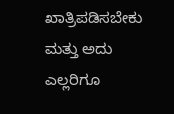ಖಾತ್ರಿಪಡಿಸಬೇಕು ಮತ್ತು ಅದು ಎಲ್ಲರಿಗೂ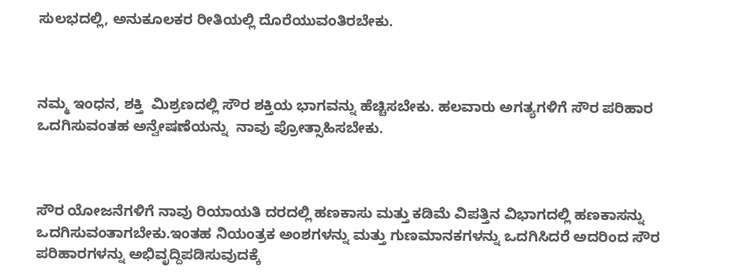ಸುಲಭದಲ್ಲಿ, ಅನುಕೂಲಕರ ರೀತಿಯಲ್ಲಿ ದೊರೆಯುವಂತಿರಬೇಕು.



ನಮ್ಮ ಇಂಧನ, ಶಕ್ತಿ  ಮಿಶ್ರಣದಲ್ಲಿ ಸೌರ ಶಕ್ತಿಯ ಭಾಗವನ್ನು ಹೆಚ್ಚಿಸಬೇಕು. ಹಲವಾರು ಅಗತ್ಯಗಳಿಗೆ ಸೌರ ಪರಿಹಾರ ಒದಗಿಸುವಂತಹ ಅನ್ವೇಷಣೆಯನ್ನು  ನಾವು ಪ್ರೋತ್ಸಾಹಿಸಬೇಕು.



ಸೌರ ಯೋಜನೆಗಳಿಗೆ ನಾವು ರಿಯಾಯತಿ ದರದಲ್ಲಿ ಹಣಕಾಸು ಮತ್ತು ಕಡಿಮೆ ವಿಪತ್ತಿನ ವಿಭಾಗದಲ್ಲಿ ಹಣಕಾಸನ್ನು ಒದಗಿಸುವಂತಾಗಬೇಕು.ಇಂತಹ ನಿಯಂತ್ರಕ ಅಂಶಗಳನ್ನು ಮತ್ತು ಗುಣಮಾನಕಗಳನ್ನು ಒದಗಿಸಿದರೆ ಅದರಿಂದ ಸೌರ ಪರಿಹಾರಗಳನ್ನು ಅಭಿವೃದ್ದಿಪಡಿಸುವುದಕ್ಕೆ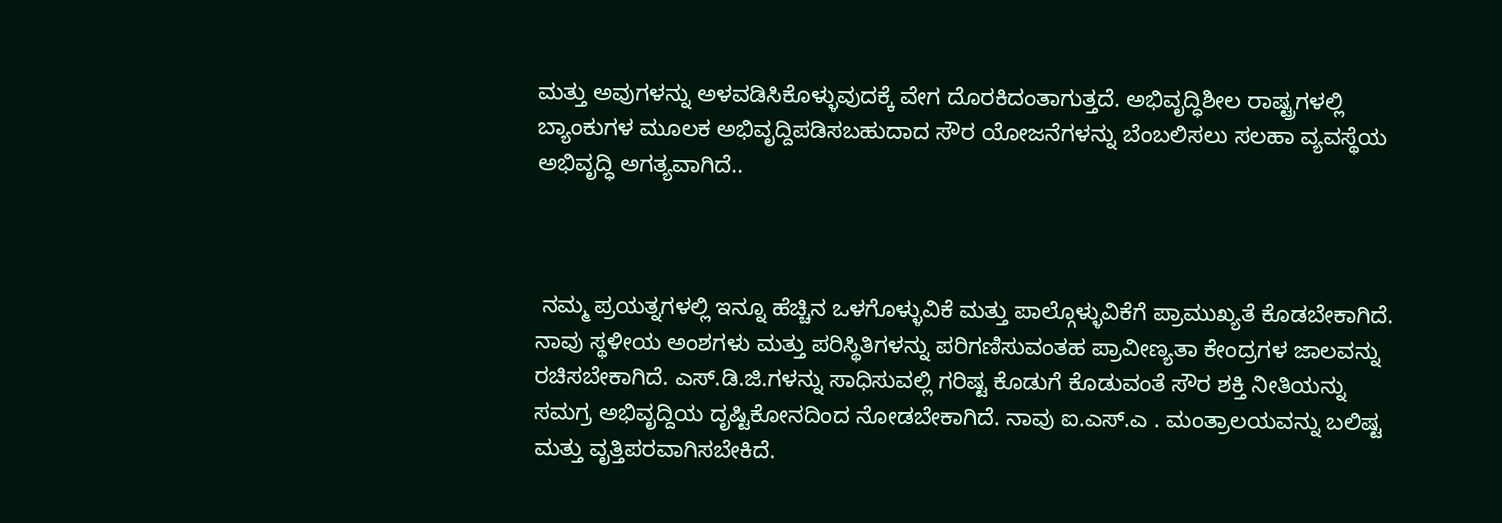ಮತ್ತು ಅವುಗಳನ್ನು ಅಳವಡಿಸಿಕೊಳ್ಳುವುದಕ್ಕೆ ವೇಗ ದೊರಕಿದಂತಾಗುತ್ತದೆ. ಅಭಿವೃದ್ಧಿಶೀಲ ರಾಷ್ಟ್ರಗಳಲ್ಲಿ ಬ್ಯಾಂಕುಗಳ ಮೂಲಕ ಅಭಿವೃದ್ದಿಪಡಿಸಬಹುದಾದ ಸೌರ ಯೋಜನೆಗಳನ್ನು ಬೆಂಬಲಿಸಲು ಸಲಹಾ ವ್ಯವಸ್ಥೆಯ  ಅಭಿವೃದ್ಧಿ ಅಗತ್ಯವಾಗಿದೆ..



 ನಮ್ಮ ಪ್ರಯತ್ನಗಳಲ್ಲಿ ಇನ್ನೂ ಹೆಚ್ಚಿನ ಒಳಗೊಳ್ಳುವಿಕೆ ಮತ್ತು ಪಾಲ್ಗೊಳ್ಳುವಿಕೆಗೆ ಪ್ರಾಮುಖ್ಯತೆ ಕೊಡಬೇಕಾಗಿದೆ. ನಾವು ಸ್ಥಳೀಯ ಅಂಶಗಳು ಮತ್ತು ಪರಿಸ್ಥಿತಿಗಳನ್ನು ಪರಿಗಣಿಸುವಂತಹ ಪ್ರಾವೀಣ್ಯತಾ ಕೇಂದ್ರಗಳ ಜಾಲವನ್ನು ರಚಿಸಬೇಕಾಗಿದೆ. ಎಸ್.ಡಿ.ಜಿ.ಗಳನ್ನು ಸಾಧಿಸುವಲ್ಲಿ ಗರಿಷ್ಟ ಕೊಡುಗೆ ಕೊಡುವಂತೆ ಸೌರ ಶಕ್ತಿ ನೀತಿಯನ್ನು ಸಮಗ್ರ ಅಭಿವೃದ್ದಿಯ ದೃಷ್ಟಿಕೋನದಿಂದ ನೋಡಬೇಕಾಗಿದೆ. ನಾವು ಐ.ಎಸ್.ಎ . ಮಂತ್ರಾಲಯವನ್ನು ಬಲಿಷ್ಟ ಮತ್ತು ವೃತ್ತಿಪರವಾಗಿಸಬೇಕಿದೆ.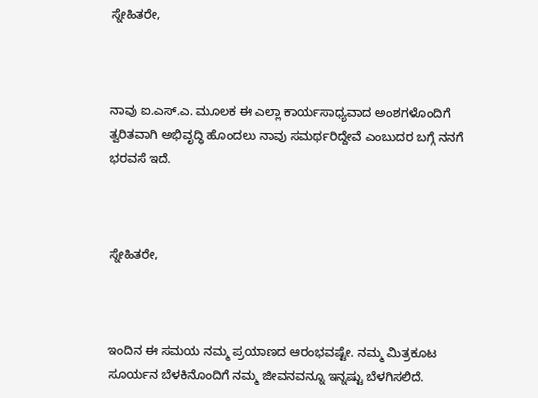ಸ್ನೇಹಿತರೇ,



ನಾವು ಐ.ಎಸ್.ಎ. ಮೂಲಕ ಈ ಎಲ್ಲಾ ಕಾರ್ಯಸಾಧ್ಯವಾದ ಅಂಶಗಳೊಂದಿಗೆ ತ್ವರಿತವಾಗಿ ಅಭಿವೃದ್ಧಿ ಹೊಂದಲು ನಾವು ಸಮರ್ಥರಿದ್ದೇವೆ ಎಂಬುದರ ಬಗ್ಗೆ ನನಗೆ ಭರವಸೆ ಇದೆ.



ಸ್ನೇಹಿತರೇ,



ಇಂದಿನ ಈ ಸಮಯ ನಮ್ಮ ಪ್ರಯಾಣದ ಆರಂಭವಷ್ಟೇ. ನಮ್ಮ ಮಿತ್ರಕೂಟ ಸೂರ್ಯನ ಬೆಳಕಿನೊಂದಿಗೆ ನಮ್ಮ ಜೀವನವನ್ನೂ ಇನ್ನಷ್ಟು ಬೆಳಗಿಸಲಿದೆ.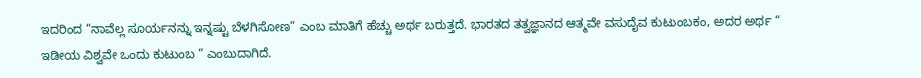ಇದರಿಂದ “ನಾವೆಲ್ಲ ಸೂರ್ಯನನ್ನು ಇನ್ನಷ್ಟು ಬೆಳಗಿಸೋಣ” ಎಂಬ ಮಾತಿಗೆ ಹೆಚ್ಚು ಅರ್ಥ ಬರುತ್ತದೆ. ಭಾರತದ ತತ್ವಜ್ಞಾನದ ಆತ್ಮವೇ ವಸುದೈವ ಕುಟುಂಬಕಂ, ಅದರ ಅರ್ಥ “ ಇಡೀಯ ವಿಶ್ವವೇ ಒಂದು ಕುಟುಂಬ “ ಎಂಬುದಾಗಿದೆ.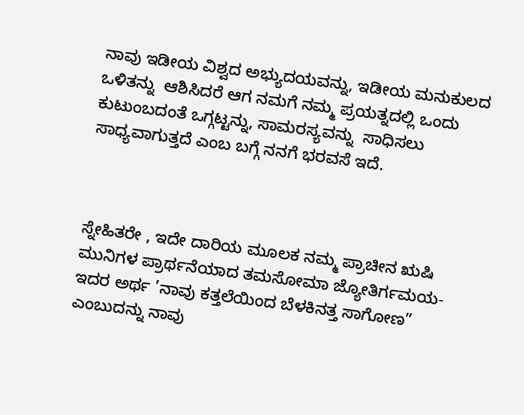ನಾವು ಇಡೀಯ ವಿಶ್ವದ ಅಭ್ಯುದಯವನ್ನು, ಇಡೀಯ ಮನುಕುಲದ ಒಳಿತನ್ನು  ಆಶಿಸಿದರೆ ಆಗ ನಮಗೆ ನಮ್ಮ ಪ್ರಯತ್ನದಲ್ಲಿ ಒಂದು ಕುಟುಂಬದಂತೆ ಒಗ್ಗಟ್ಟನ್ನು, ಸಾಮರಸ್ಯವನ್ನು  ಸಾಧಿಸಲು ಸಾಧ್ಯವಾಗುತ್ತದೆ ಎಂಬ ಬಗ್ಗೆ ನನಗೆ ಭರವಸೆ ಇದೆ.



ಸ್ನೇಹಿತರೇ , ಇದೇ ದಾರಿಯ ಮೂಲಕ ನಮ್ಮ ಪ್ರಾಚೀನ ಋಷಿ ಮುನಿಗಳ ಪ್ರಾರ್ಥನೆಯಾದ ತಮಸೋಮಾ ಜ್ಯೋತಿರ್ಗಮಯ- ಇದರ ಅರ್ಥ ’ನಾವು ಕತ್ತಲೆಯಿಂದ ಬೆಳಕಿನತ್ತ ಸಾಗೋಣ” ಎಂಬುದನ್ನು ನಾವು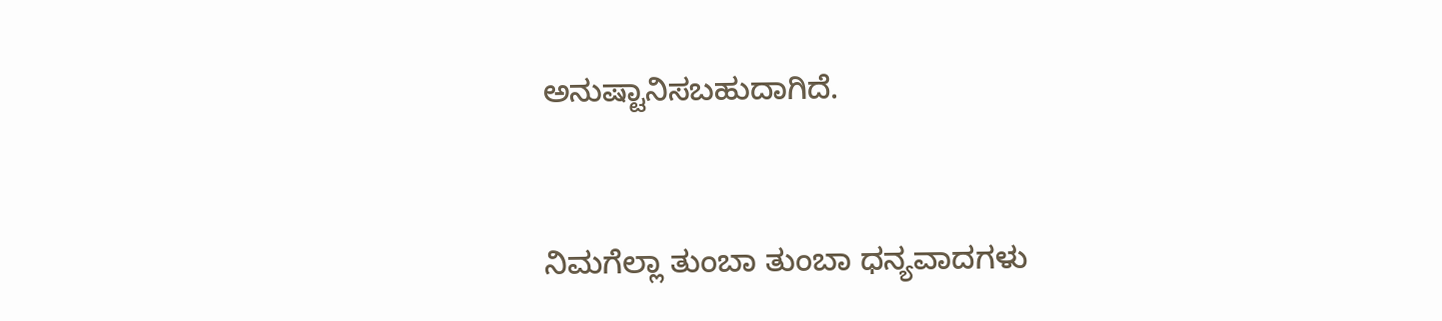ಅನುಷ್ಟಾನಿಸಬಹುದಾಗಿದೆ.



ನಿಮಗೆಲ್ಲಾ ತುಂಬಾ ತುಂಬಾ ಧನ್ಯವಾದಗಳು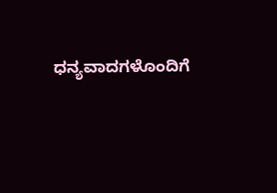ಧನ್ಯವಾದಗಳೊಂದಿಗೆ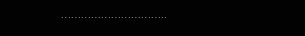…………………………..